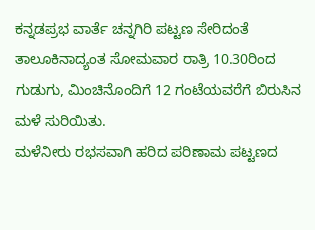ಕನ್ನಡಪ್ರಭ ವಾರ್ತೆ ಚನ್ನಗಿರಿ ಪಟ್ಟಣ ಸೇರಿದಂತೆ ತಾಲೂಕಿನಾದ್ಯಂತ ಸೋಮವಾರ ರಾತ್ರಿ 10.30ರಿಂದ ಗುಡುಗು, ಮಿಂಚಿನೊಂದಿಗೆ 12 ಗಂಟೆಯವರೆಗೆ ಬಿರುಸಿನ ಮಳೆ ಸುರಿಯಿತು.
ಮಳೆನೀರು ರಭಸವಾಗಿ ಹರಿದ ಪರಿಣಾಮ ಪಟ್ಟಣದ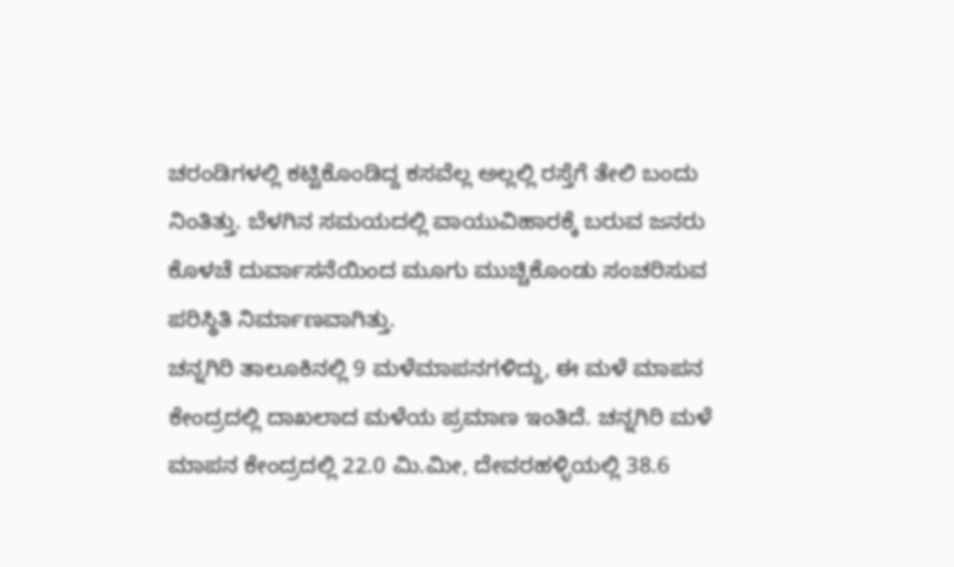ಚರಂಡಿಗಳಲ್ಲಿ ಕಟ್ಟಿಕೊಂಡಿದ್ದ ಕಸವೆಲ್ಲ ಅಲ್ಲಲ್ಲಿ ರಸ್ತೆಗೆ ತೇಲಿ ಬಂದು ನಿಂತಿತ್ತು. ಬೆಳಗಿನ ಸಮಯದಲ್ಲಿ ವಾಯುವಿಹಾರಕ್ಕೆ ಬರುವ ಜನರು ಕೊಳಚೆ ದುರ್ವಾಸನೆಯಿಂದ ಮೂಗು ಮುಚ್ಚಿಕೊಂಡು ಸಂಚರಿಸುವ ಪರಿಸ್ಥಿತಿ ನಿರ್ಮಾಣವಾಗಿತ್ತು.
ಚನ್ನಗಿರಿ ತಾಲೂಕಿನಲ್ಲಿ 9 ಮಳೆಮಾಪನಗಳಿದ್ದು, ಈ ಮಳೆ ಮಾಪನ ಕೇಂದ್ರದಲ್ಲಿ ದಾಖಲಾದ ಮಳೆಯ ಪ್ರಮಾಣ ಇಂತಿದೆ. ಚನ್ನಗಿರಿ ಮಳೆ ಮಾಪನ ಕೇಂದ್ರದಲ್ಲಿ 22.0 ಮಿ.ಮೀ, ದೇವರಹಳ್ಳಿಯಲ್ಲಿ 38.6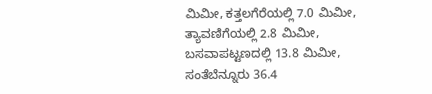ಮಿಮೀ, ಕತ್ತಲಗೆರೆಯಲ್ಲಿ 7.0 ಮಿಮೀ, ತ್ಯಾವಣಿಗೆಯಲ್ಲಿ 2.8 ಮಿಮೀ, ಬಸವಾಪಟ್ಟಣದಲ್ಲಿ 13.8 ಮಿಮೀ, ಸಂತೆಬೆನ್ನೂರು 36.4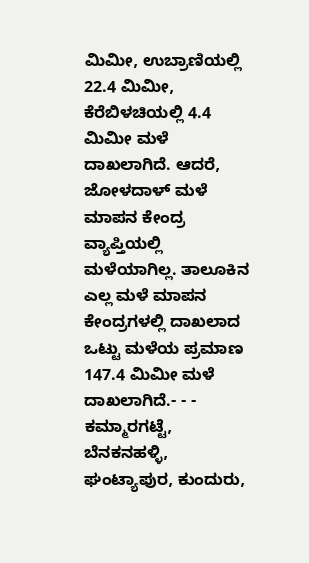ಮಿಮೀ, ಉಬ್ರಾಣಿಯಲ್ಲಿ 22.4 ಮಿಮೀ, ಕೆರೆಬಿಳಚಿಯಲ್ಲಿ 4.4 ಮಿಮೀ ಮಳೆ ದಾಖಲಾಗಿದೆ. ಆದರೆ, ಜೋಳದಾಳ್ ಮಳೆ ಮಾಪನ ಕೇಂದ್ರ ವ್ಯಾಪ್ತಿಯಲ್ಲಿ ಮಳೆಯಾಗಿಲ್ಲ. ತಾಲೂಕಿನ ಎಲ್ಲ ಮಳೆ ಮಾಪನ ಕೇಂದ್ರಗಳಲ್ಲಿ ದಾಖಲಾದ ಒಟ್ಟು ಮಳೆಯ ಪ್ರಮಾಣ 147.4 ಮಿಮೀ ಮಳೆ ದಾಖಲಾಗಿದೆ.- - -
ಕಮ್ಮಾರಗಟ್ಟೆ, ಬೆನಕನಹಳ್ಳಿ, ಘಂಟ್ಯಾಪುರ, ಕುಂದುರು,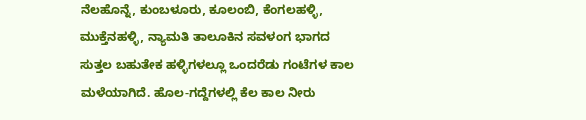ನೆಲಹೊನ್ನೆ, ಕುಂಬಳೂರು, ಕೂಲಂಬಿ, ಕೆಂಗಲಹಳ್ಳಿ, ಮುಕ್ತೆನಹಳ್ಳಿ, ನ್ಯಾಮತಿ ತಾಲೂಕಿನ ಸವಳಂಗ ಭಾಗದ ಸುತ್ತಲ ಬಹುತೇಕ ಹಳ್ಳಿಗಳಲ್ಲೂ ಒಂದರೆಡು ಗಂಟೆಗಳ ಕಾಲ ಮಳೆಯಾಗಿದೆ. ಹೊಲ-ಗದ್ದೆಗಳಲ್ಲಿ ಕೆಲ ಕಾಲ ನೀರು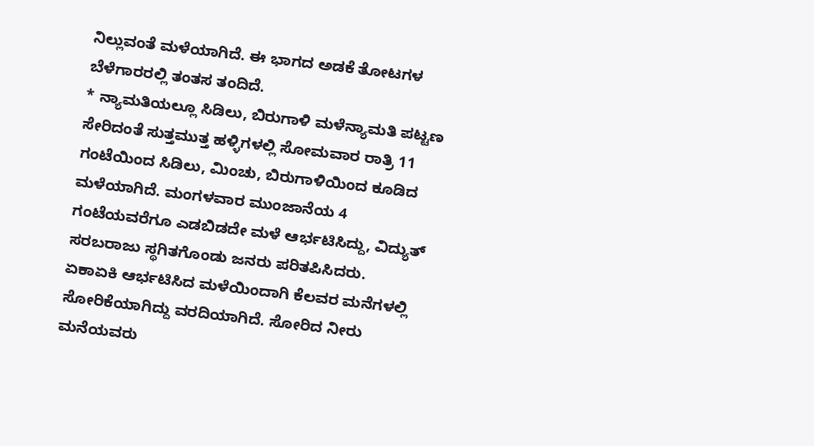ನಿಲ್ಲುವಂತೆ ಮಳೆಯಾಗಿದೆ. ಈ ಭಾಗದ ಅಡಕೆ ತೋಟಗಳ ಬೆಳೆಗಾರರಲ್ಲಿ ತಂತಸ ತಂದಿದೆ.
* ನ್ಯಾಮತಿಯಲ್ಲೂ ಸಿಡಿಲು, ಬಿರುಗಾಳಿ ಮಳೆನ್ಯಾಮತಿ ಪಟ್ಟಣ ಸೇರಿದಂತೆ ಸುತ್ತಮುತ್ತ ಹಳ್ಳಿಗಳಲ್ಲಿ ಸೋಮವಾರ ರಾತ್ರಿ 11 ಗಂಟೆಯಿಂದ ಸಿಡಿಲು, ಮಿಂಚು, ಬಿರುಗಾಳಿಯಿಂದ ಕೂಡಿದ ಮಳೆಯಾಗಿದೆ. ಮಂಗಳವಾರ ಮುಂಜಾನೆಯ 4 ಗಂಟೆಯವರೆಗೂ ಎಡಬಿಡದೇ ಮಳೆ ಆರ್ಭಟಿಸಿದ್ದು, ವಿದ್ಯುತ್ ಸರಬರಾಜು ಸ್ಥಗಿತಗೊಂಡು ಜನರು ಪರಿತಪಿಸಿದರು.
ಏಕಾಏಕಿ ಆರ್ಭಟಿಸಿದ ಮಳೆಯಿಂದಾಗಿ ಕೆಲವರ ಮನೆಗಳಲ್ಲಿ ಸೋರಿಕೆಯಾಗಿದ್ದು ವರದಿಯಾಗಿದೆ. ಸೋರಿದ ನೀರು ಮನೆಯವರು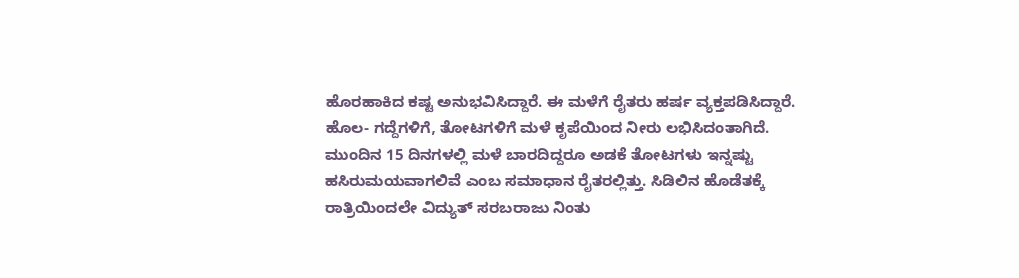ಹೊರಹಾಕಿದ ಕಷ್ಟ ಅನುಭವಿಸಿದ್ದಾರೆ. ಈ ಮಳೆಗೆ ರೈತರು ಹರ್ಷ ವ್ಯಕ್ತಪಡಿಸಿದ್ದಾರೆ. ಹೊಲ- ಗದ್ದೆಗಳಿಗೆ, ತೋಟಗಳಿಗೆ ಮಳೆ ಕೃಪೆಯಿಂದ ನೀರು ಲಭಿಸಿದಂತಾಗಿದೆ. ಮುಂದಿನ 15 ದಿನಗಳಲ್ಲಿ ಮಳೆ ಬಾರದಿದ್ದರೂ ಅಡಕೆ ತೋಟಗಳು ಇನ್ನಷ್ಟು ಹಸಿರುಮಯವಾಗಲಿವೆ ಎಂಬ ಸಮಾಧಾನ ರೈತರಲ್ಲಿತ್ತು. ಸಿಡಿಲಿನ ಹೊಡೆತಕ್ಕೆ ರಾತ್ರಿಯಿಂದಲೇ ವಿದ್ಯುತ್ ಸರಬರಾಜು ನಿಂತು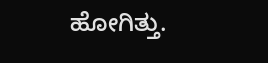ಹೋಗಿತ್ತು.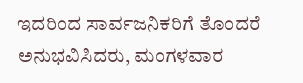ಇದರಿಂದ ಸಾರ್ವಜನಿಕರಿಗೆ ತೊಂದರೆ ಅನುಭವಿಸಿದರು, ಮಂಗಳವಾರ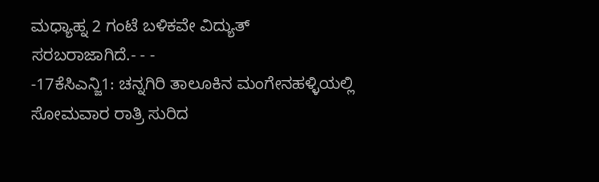ಮಧ್ಯಾಹ್ನ 2 ಗಂಟೆ ಬಳಿಕವೇ ವಿದ್ಯುತ್ ಸರಬರಾಜಾಗಿದೆ.- - -
-17ಕೆಸಿಎನ್ಜಿ1: ಚನ್ನಗಿರಿ ತಾಲೂಕಿನ ಮಂಗೇನಹಳ್ಳಿಯಲ್ಲಿ ಸೋಮವಾರ ರಾತ್ರಿ ಸುರಿದ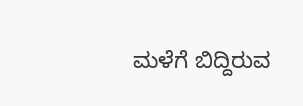ಮಳೆಗೆ ಬಿದ್ದಿರುವ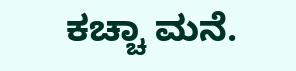ಕಚ್ಚಾ ಮನೆ.